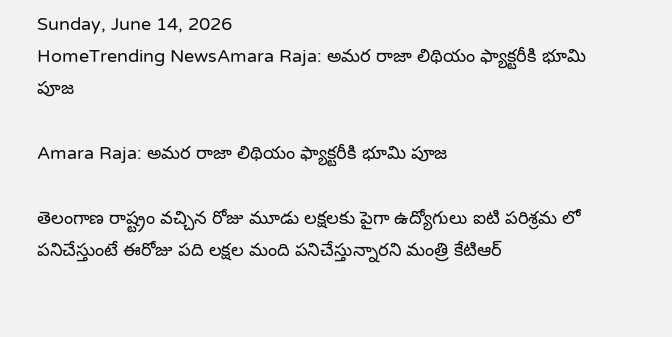Sunday, June 14, 2026
HomeTrending NewsAmara Raja: అమర రాజా లిథియం ఫ్యాక్టరీకి భూమి పూజ

Amara Raja: అమర రాజా లిథియం ఫ్యాక్టరీకి భూమి పూజ

తెలంగాణ రాష్ట్రం వచ్చిన రోజు మూడు లక్షలకు పైగా ఉద్యోగులు ఐటి పరిశ్రమ లో పనిచేస్తుంటే ఈరోజు పది లక్షల మంది పనిచేస్తున్నారని మంత్రి కేటిఆర్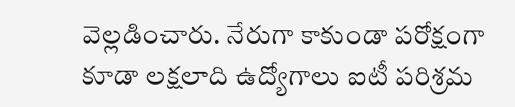వెల్లడించారు. నేరుగా కాకుండా పరోక్షంగా కూడా లక్షలాది ఉద్యోగాలు ఐటీ పరిశ్రమ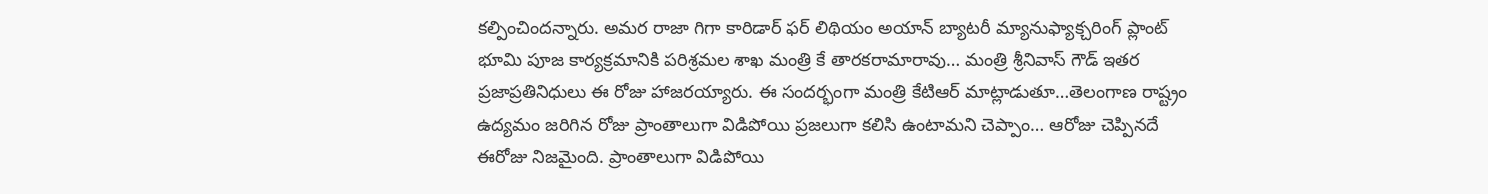కల్పించిందన్నారు. అమర రాజా గిగా కారిడార్ ఫర్ లిథియం అయాన్ బ్యాటరీ మ్యానుఫ్యాక్చరింగ్ ప్లాంట్ భూమి పూజ కార్యక్రమానికి పరిశ్రమల శాఖ మంత్రి కే తారకరామారావు… మంత్రి శ్రీనివాస్ గౌడ్ ఇతర ప్రజాప్రతినిధులు ఈ రోజు హాజరయ్యారు. ఈ సందర్భంగా మంత్రి కేటిఆర్ మాట్లాడుతూ…తెలంగాణ రాష్ట్రం ఉద్యమం జరిగిన రోజు ప్రాంతాలుగా విడిపోయి ప్రజలుగా కలిసి ఉంటామని చెప్పాం… ఆరోజు చెప్పినదే ఈరోజు నిజమైంది. ప్రాంతాలుగా విడిపోయి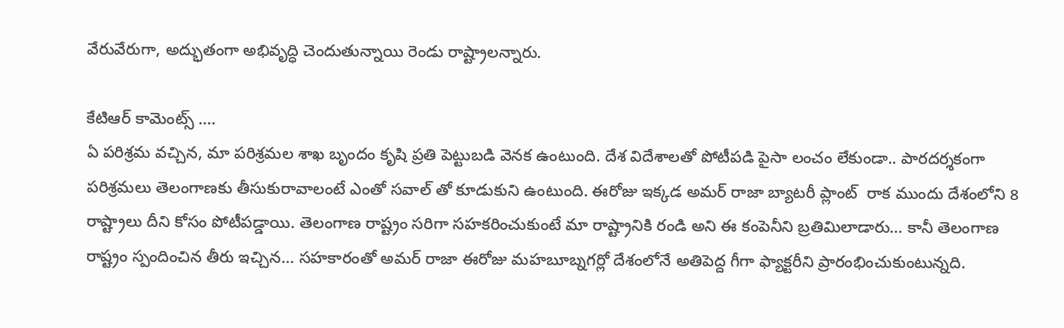వేరువేరుగా, అద్భుతంగా అభివృద్ధి చెందుతున్నాయి రెండు రాష్ట్రాలన్నారు.

కేటిఆర్ కామెంట్స్ ….
ఏ పరిశ్రమ వచ్చిన, మా పరిశ్రమల శాఖ బృందం కృషి ప్రతి పెట్టుబడి వెనక ఉంటుంది. దేశ విదేశాలతో పోటీపడి పైసా లంచం లేకుండా.. పారదర్శకంగా పరిశ్రమలు తెలంగాణకు తీసుకురావాలంటే ఎంతో సవాల్ తో కూడుకుని ఉంటుంది. ఈరోజు ఇక్కడ అమర్ రాజా బ్యాటరీ ప్లాంట్  రాక ముందు దేశంలోని 8 రాష్ట్రాలు దీని కోసం పోటీపడ్డాయి. తెలంగాణ రాష్ట్రం సరిగా సహకరించుకుంటే మా రాష్ట్రానికి రండి అని ఈ కంపెనీని బ్రతిమిలాడారు… కానీ తెలంగాణ రాష్ట్రం స్పందించిన తీరు ఇచ్చిన… సహకారంతో అమర్ రాజా ఈరోజు మహబూబ్నగర్లో దేశంలోనే అతిపెద్ద గీగా ఫ్యాక్టరీని ప్రారంభించుకుంటున్నది.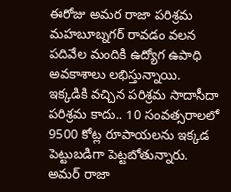ఈరోజు అమర రాజా పరిశ్రమ మహబూబ్నగర్ రావడం వలన పదివేల మందికి ఉద్యోగ ఉపాధి అవకాశాలు లభిస్తున్నాయి. ఇక్కడికి వచ్చిన పరిశ్రమ సాదాసీదా పరిశ్రమ కాదు.. 10 సంవత్సరాలలో 9500 కోట్ల రూపాయలను ఇక్కడ పెట్టుబడిగా పెట్టబోతున్నారు. అమర్ రాజా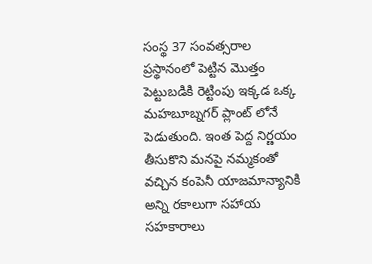సంస్థ 37 సంవత్సరాల ప్రస్థానంలో పెట్టిన మొత్తం పెట్టుబడికి రెట్టింపు ఇక్కడ ఒక్క మహబూబ్నగర్ ప్లాంట్ లోనే పెడుతుంది. ఇంత పెద్ద నిర్ణయం తీసుకొని మనపై నమ్మకంతో వచ్చిన కంపెనీ యాజమాన్యానికి అన్ని రకాలుగా సహాయ సహకారాలు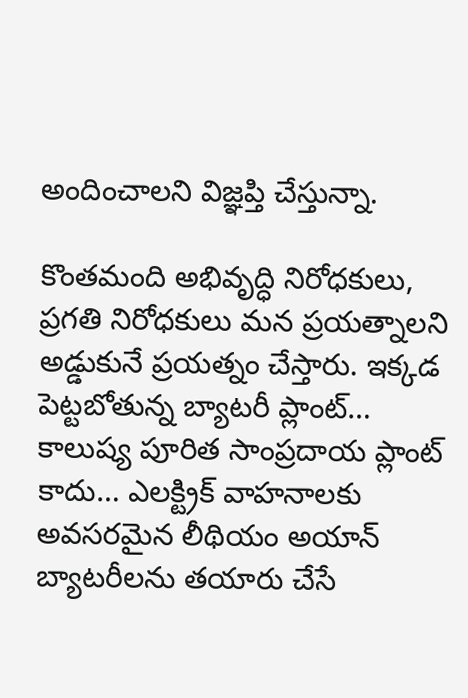అందించాలని విజ్ఞప్తి చేస్తున్నా.

కొంతమంది అభివృద్ధి నిరోధకులు, ప్రగతి నిరోధకులు మన ప్రయత్నాలని అడ్డుకునే ప్రయత్నం చేస్తారు. ఇక్కడ పెట్టబోతున్న బ్యాటరీ ప్లాంట్… కాలుష్య పూరిత సాంప్రదాయ ప్లాంట్ కాదు… ఎలక్ట్రిక్ వాహనాలకు అవసరమైన లీథియం అయాన్ బ్యాటరీలను తయారు చేసే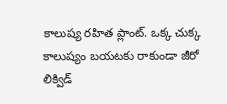కాలుష్య రహిత ప్లాంట్. ఒక్క చుక్క కాలుష్యం బయటకు రాకుండా జీరో లిక్విడ్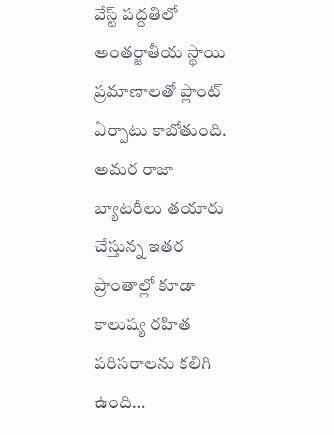వేస్ట్ పద్దతిలో అంతర్జాతీయ స్థాయి ప్రమాణాలతో ప్లాంట్ ఏర్పాటు కాబోతుంది. అమర రాజా బ్యాటరీలు తయారు చేస్తున్న ఇతర ప్రాంతాల్లో కూడా కాలుష్య రహిత పరిసరాలను కలిగి ఉంది…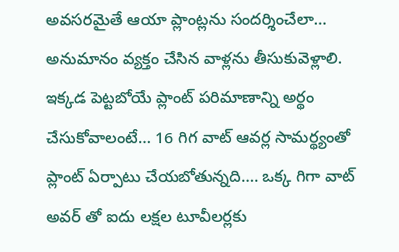అవసరమైతే ఆయా ప్లాంట్లను సందర్శించేలా… అనుమానం వ్యక్తం చేసిన వాళ్లను తీసుకువెళ్లాలి. ఇక్కడ పెట్టబోయే ప్లాంట్ పరిమాణాన్ని అర్థం చేసుకోవాలంటే… 16 గిగ వాట్ ఆవర్ల సామర్థ్యంతో ప్లాంట్ ఏర్పాటు చేయబోతున్నది…. ఒక్క గిగా వాట్ అవర్ తో ఐదు లక్షల టూవీలర్లకు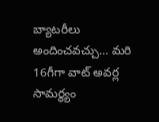బ్యాటరీలు అందించవచ్చు… మరి 16గీగా వాట్ అవర్ల సామర్థ్యం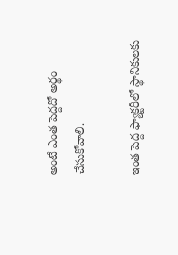అంటే ఎంత పెద్దదో అర్థం చేసుకోవాలి.

ఇంత పెద్ద ఫ్యాక్టరీలో స్థానికులకు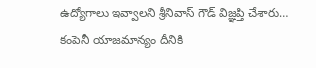ఉద్యోగాలు ఇవ్వాలని శ్రీనివాస్ గౌడ్ విజ్ఞప్తి చేశారు… కంపెనీ యాజమాన్యం దీనికి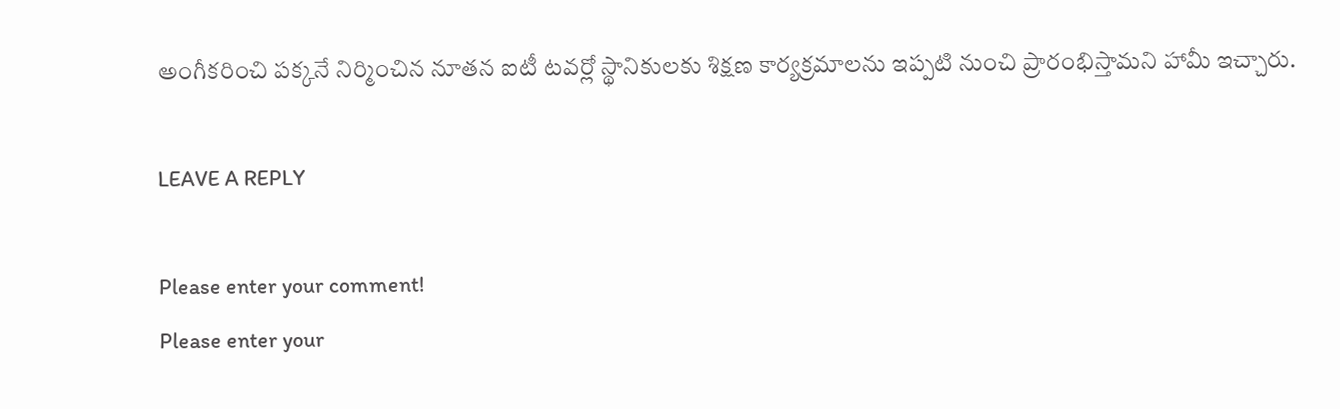అంగీకరించి పక్కనే నిర్మించిన నూతన ఐటీ టవర్లో స్థానికులకు శిక్షణ కార్యక్రమాలను ఇప్పటి నుంచి ప్రారంభిస్తామని హామీ ఇచ్చారు.

LEAVE A REPLY

Please enter your comment!
Please enter your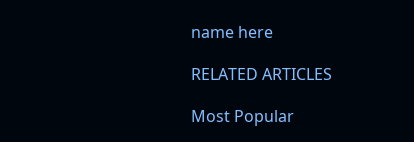name here

RELATED ARTICLES

Most Popular